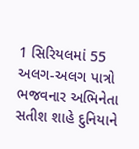1 સિરિયલમાં 55 અલગ-અલગ પાત્રો ભજવનાર અભિનેતા સતીશ શાહે દુનિયાને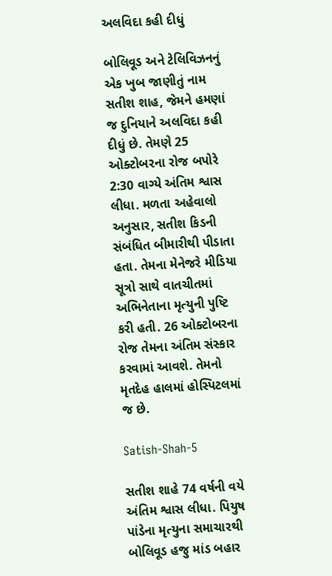અલવિદા કહી દીધું

બોલિવૂડ અને ટેલિવિઝનનું એક ખુબ જાણીતું નામ સતીશ શાહ, જેમને હમણાં જ દુનિયાને અલવિદા કહી દીધું છે. તેમણે 25 ઓક્ટોબરના રોજ બપોરે 2:30 વાગ્યે અંતિમ શ્વાસ લીધા. મળતા અહેવાલો અનુસાર, સતીશ કિડની સંબંધિત બીમારીથી પીડાતા હતા. તેમના મેનેજરે મીડિયા સૂત્રો સાથે વાતચીતમાં અભિનેતાના મૃત્યુની પુષ્ટિ કરી હતી. 26 ઓક્ટોબરના રોજ તેમના અંતિમ સંસ્કાર કરવામાં આવશે. તેમનો મૃતદેહ હાલમાં હોસ્પિટલમાં જ છે.

Satish-Shah-5

સતીશ શાહે 74 વર્ષની વયે અંતિમ શ્વાસ લીધા. પિયુષ પાંડેના મૃત્યુના સમાચારથી બોલિવૂડ હજુ માંડ બહાર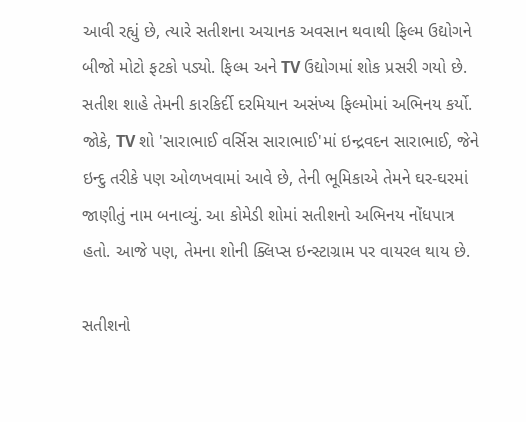આવી રહ્યું છે, ત્યારે સતીશના અચાનક અવસાન થવાથી ફિલ્મ ઉદ્યોગને બીજો મોટો ફટકો પડ્યો. ફિલ્મ અને TV ઉદ્યોગમાં શોક પ્રસરી ગયો છે. સતીશ શાહે તેમની કારકિર્દી દરમિયાન અસંખ્ય ફિલ્મોમાં અભિનય કર્યો. જોકે, TV શો 'સારાભાઈ વર્સિસ સારાભાઈ'માં ઇન્દ્રવદન સારાભાઈ, જેને ઇન્દુ તરીકે પણ ઓળખવામાં આવે છે, તેની ભૂમિકાએ તેમને ઘર-ઘરમાં જાણીતું નામ બનાવ્યું. આ કોમેડી શોમાં સતીશનો અભિનય નોંધપાત્ર હતો. આજે પણ, તેમના શોની ક્લિપ્સ ઇન્સ્ટાગ્રામ પર વાયરલ થાય છે.

સતીશનો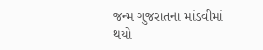જન્મ ગુજરાતના માંડવીમાં થયો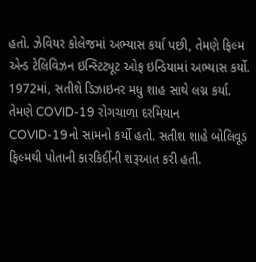હતો. ઝેવિયર કોલેજમાં અભ્યાસ કર્યા પછી, તેમણે ફિલ્મ એન્ડ ટેલિવિઝન ઇન્સ્ટિટ્યૂટ ઓફ ઇન્ડિયામાં અભ્યાસ કર્યો. 1972માં, સતીશે ડિઝાઇનર મધુ શાહ સાથે લગ્ન કર્યા. તેમણે COVID-19 રોગચાળા દરમિયાન COVID-19નો સામનો કર્યો હતો. સતીશ શાહે બોલિવૂડ ફિલ્મથી પોતાની કારકિર્દીની શરૂઆત કરી હતી.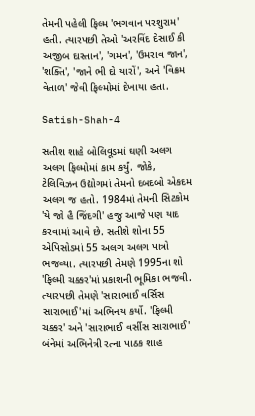તેમની પહેલી ફિલ્મ 'ભગવાન પરશુરામ' હતી. ત્યારપછી તેઓ 'અરવિંદ દેસાઈ કી અજીબ દાસ્તાન', 'ગમન', 'ઉમરાવ જાન', 'શક્તિ', 'જાને ભી દો યારોં', અને 'વિક્રમ વેતાળ' જેવી ફિલ્મોમાં દેખાયા હતા.

Satish-Shah-4

સતીશ શાહે બોલિવૂડમાં ઘણી અલગ અલગ ફિલ્મોમાં કામ કર્યું. જોકે, ટેલિવિઝન ઉદ્યોગમાં તેમનો દબદબો એકદમ અલગ જ હતો. 1984માં તેમની સિટકોમ 'યે જો હૈ જિંદગી' હજુ આજે પણ યાદ કરવામાં આવે છે. સતીશે શોના 55 એપિસોડમાં 55 અલગ અલગ પાત્રો ભજવ્યા. ત્યારપછી તેમણે 1995ના શો 'ફિલ્મી ચક્કર'માં પ્રકાશની ભૂમિકા ભજવી. ત્યારપછી તેમણે 'સારાભાઈ વર્સિસ સારાભાઈ'માં અભિનય કર્યો. 'ફિલ્મી ચક્કર' અને 'સારાભાઈ વર્સીસ સારાભાઈ' બંનેમાં અભિનેત્રી રત્ના પાઠક શાહ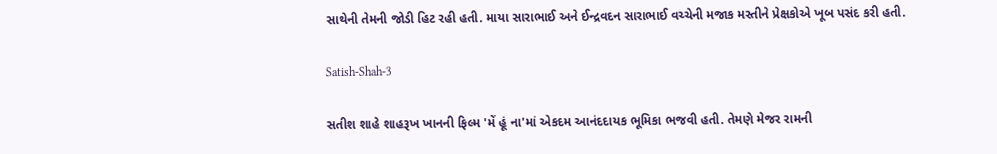સાથેની તેમની જોડી હિટ રહી હતી. માયા સારાભાઈ અને ઈન્દ્રવદન સારાભાઈ વચ્ચેની મજાક મસ્તીને પ્રેક્ષકોએ ખૂબ પસંદ કરી હતી.

Satish-Shah-3

સતીશ શાહે શાહરૂખ ખાનની ફિલ્મ 'મેં હૂં ના'માં એકદમ આનંદદાયક ભૂમિકા ભજવી હતી. તેમણે મેજર રામની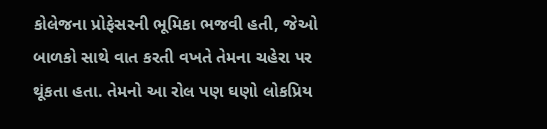કોલેજના પ્રોફેસરની ભૂમિકા ભજવી હતી, જેઓ બાળકો સાથે વાત કરતી વખતે તેમના ચહેરા પર થૂંકતા હતા. તેમનો આ રોલ પણ ઘણો લોકપ્રિય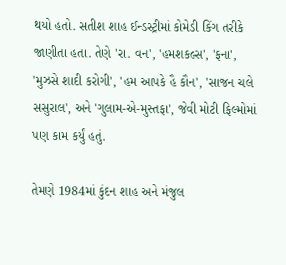થયો હતો. સતીશ શાહ ઈન્ડસ્ટ્રીમાં કોમેડી કિંગ તરીકે જાણીતા હતા. તેણે 'રા. વન', 'હમશકલ્સ', 'ફના', 'મુઝસે શાદી કરોગી', 'હમ આપકે હૈ કૌન', 'સાજન ચલે સસુરાલ', અને 'ગુલામ-એ-મુસ્તફા', જેવી મોટી ફિલ્મોમાં પણ કામ કર્યું હતું.

તેમણે 1984માં કુંદન શાહ અને મંજુલ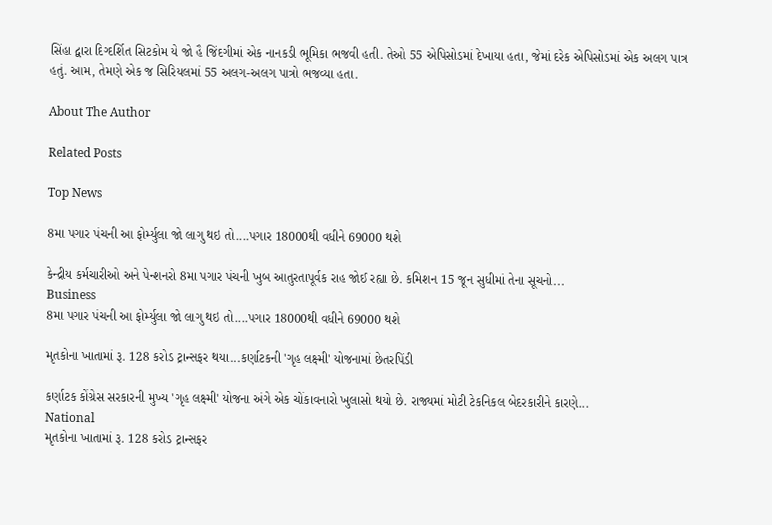સિંહા દ્વારા દિગ્દર્શિત સિટકોમ યે જો હૈ જિંદગીમાં એક નાનકડી ભૂમિકા ભજવી હતી. તેઓ 55 એપિસોડમાં દેખાયા હતા, જેમાં દરેક એપિસોડમાં એક અલગ પાત્ર હતું. આમ, તેમણે એક જ સિરિયલમાં 55 અલગ-અલગ પાત્રો ભજવ્યા હતા.

About The Author

Related Posts

Top News

8મા પગાર પંચની આ ફોર્મ્યુલા જો લાગુ થઇ તો....પગાર 18000થી વધીને 69000 થશે

કેન્દ્રીય કર્મચારીઓ અને પેન્શનરો 8મા પગાર પંચની ખુબ આતુરતાપૂર્વક રાહ જોઈ રહ્યા છે. કમિશન 15 જૂન સુધીમાં તેના સૂચનો...
Business
8મા પગાર પંચની આ ફોર્મ્યુલા જો લાગુ થઇ તો....પગાર 18000થી વધીને 69000 થશે

મૃતકોના ખાતામાં રૂ. 128 કરોડ ટ્રાન્સફર થયા...કર્ણાટકની 'ગૃહ લક્ષ્મી' યોજનામાં છેતરપિંડી

કર્ણાટક કોંગ્રેસ સરકારની મુખ્ય 'ગૃહ લક્ષ્મી' યોજના અંગે એક ચોંકાવનારો ખુલાસો થયો છે. રાજ્યમાં મોટી ટેકનિકલ બેદરકારીને કારણે...
National
મૃતકોના ખાતામાં રૂ. 128 કરોડ ટ્રાન્સફર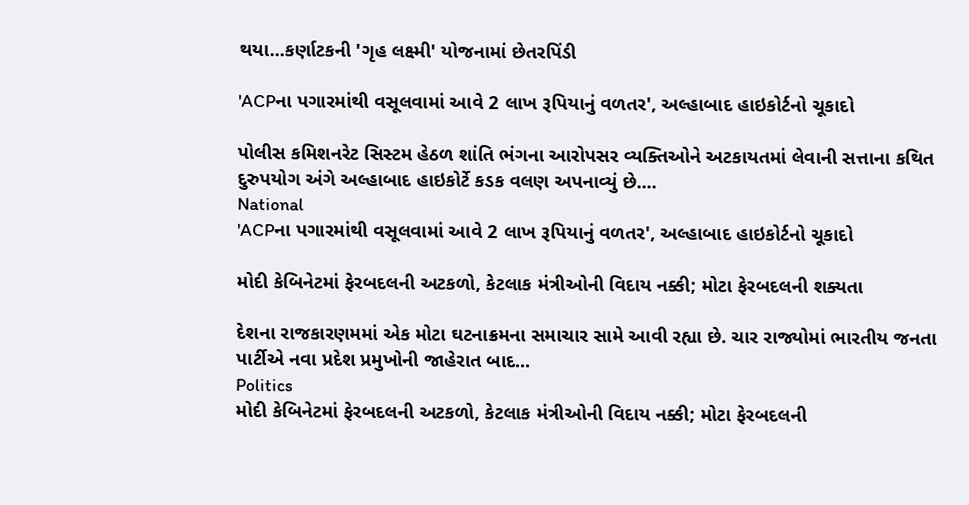થયા...કર્ણાટકની 'ગૃહ લક્ષ્મી' યોજનામાં છેતરપિંડી

'ACPના પગારમાંથી વસૂલવામાં આવે 2 લાખ રૂપિયાનું વળતર', અલ્હાબાદ હાઇકોર્ટનો ચૂકાદો

પોલીસ કમિશનરેટ સિસ્ટમ હેઠળ શાંતિ ભંગના આરોપસર વ્યક્તિઓને અટકાયતમાં લેવાની સત્તાના કથિત દુરુપયોગ અંગે અલ્હાબાદ હાઇકોર્ટે કડક વલણ અપનાવ્યું છે....
National
'ACPના પગારમાંથી વસૂલવામાં આવે 2 લાખ રૂપિયાનું વળતર', અલ્હાબાદ હાઇકોર્ટનો ચૂકાદો

મોદી કેબિનેટમાં ફેરબદલની અટકળો, કેટલાક મંત્રીઓની વિદાય નક્કી; મોટા ફેરબદલની શક્યતા

દેશના રાજકારણમમાં એક મોટા ઘટનાક્રમના સમાચાર સામે આવી રહ્યા છે. ચાર રાજ્યોમાં ભારતીય જનતા પાર્ટીએ નવા પ્રદેશ પ્રમુખોની જાહેરાત બાદ...
Politics
મોદી કેબિનેટમાં ફેરબદલની અટકળો, કેટલાક મંત્રીઓની વિદાય નક્કી; મોટા ફેરબદલની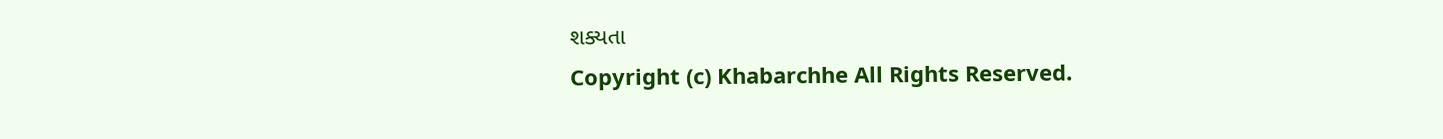શક્યતા
Copyright (c) Khabarchhe All Rights Reserved.